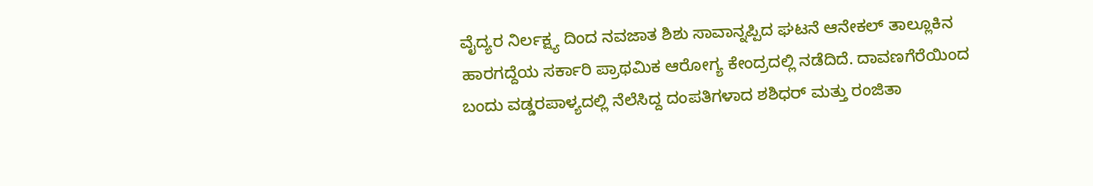ವೈದ್ಯರ ನಿರ್ಲಕ್ಷ್ಯ ದಿಂದ ನವಜಾತ ಶಿಶು ಸಾವಾನ್ನಪ್ಪಿದ ಘಟನೆ ಆನೇಕಲ್ ತಾಲ್ಲೂಕಿನ
ಹಾರಗದ್ದೆಯ ಸರ್ಕಾರಿ ಪ್ರಾಥಮಿಕ ಆರೋಗ್ಯ ಕೇಂದ್ರದಲ್ಲಿ ನಡೆದಿದೆ. ದಾವಣಗೆರೆಯಿಂದ
ಬಂದು ವಡ್ಡರಪಾಳ್ಯದಲ್ಲಿ ನೆಲೆಸಿದ್ದ ದಂಪತಿಗಳಾದ ಶಶಿಧರ್ ಮತ್ತು ರಂಜಿತಾ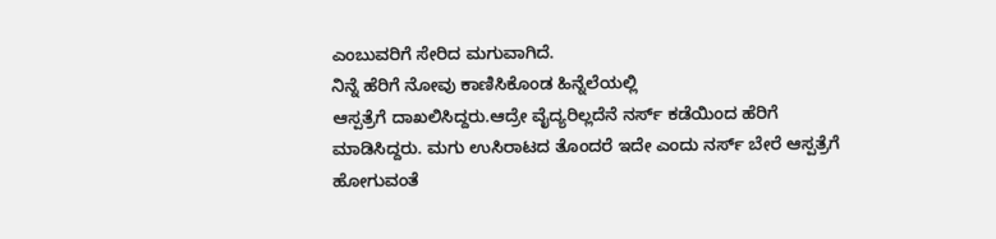ಎಂಬುವರಿಗೆ ಸೇರಿದ ಮಗುವಾಗಿದೆ.
ನಿನ್ನೆ ಹೆರಿಗೆ ನೋವು ಕಾಣಿಸಿಕೊಂಡ ಹಿನ್ನೆಲೆಯಲ್ಲಿ
ಆಸ್ಪತ್ರೆಗೆ ದಾಖಲಿಸಿದ್ದರು.ಆದ್ರೇ ವೈದ್ಯರಿಲ್ಲದೆನೆ ನರ್ಸ್ ಕಡೆಯಿಂದ ಹೆರಿಗೆ
ಮಾಡಿಸಿದ್ದರು. ಮಗು ಉಸಿರಾಟದ ತೊಂದರೆ ಇದೇ ಎಂದು ನರ್ಸ್ ಬೇರೆ ಆಸ್ಪತ್ರೆಗೆ
ಹೋಗುವಂತೆ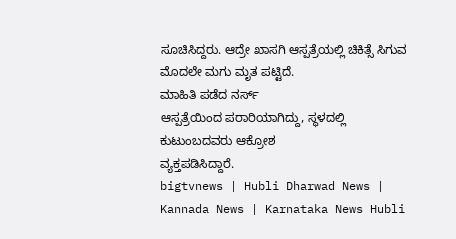ಸೂಚಿಸಿದ್ದರು. ಆದ್ರೇ ಖಾಸಗಿ ಆಸ್ಪತ್ರೆಯಲ್ಲಿ ಚಿಕಿತ್ಸೆ ಸಿಗುವ ಮೊದಲೇ ಮಗು ಮೃತ ಪಟ್ಟಿದೆ.
ಮಾಹಿತಿ ಪಡೆದ ನರ್ಸ್
ಆಸ್ಪತ್ರೆಯಿಂದ ಪರಾರಿಯಾಗಿದ್ದು, ಸ್ಥಳದಲ್ಲಿ ಕುಟುಂಬದವರು ಆಕ್ರೋಶ
ವ್ಯಕ್ತಪಡಿಸಿದ್ದಾರೆ.
bigtvnews | Hubli Dharwad News | Kannada News | Karnataka News Hubli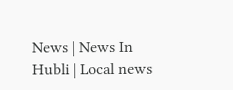News | News In Hubli | Local news